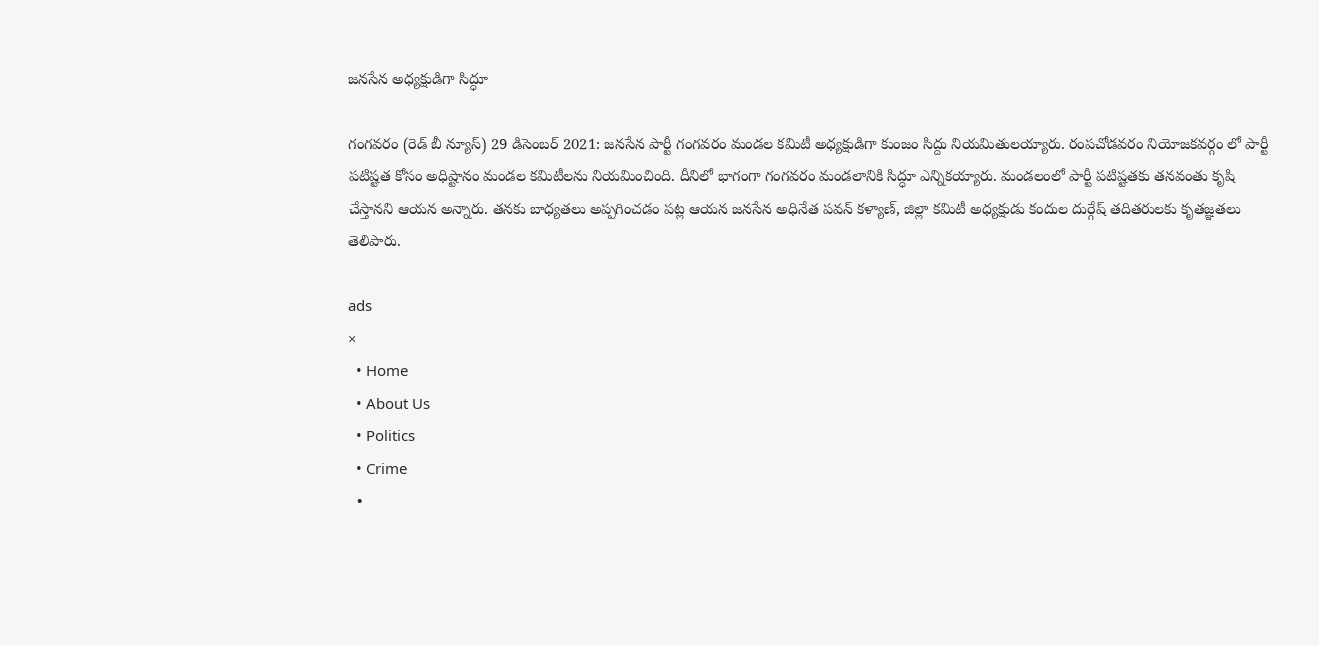జనసేన అధ్యక్షుడిగా సిద్ధూ

గంగవరం (రెడ్ బీ న్యూస్) 29 డిసెంబర్ 2021: జనసేన పార్టీ గంగవరం మండల కమిటీ అధ్యక్షుడిగా కుంజం సిద్దు నియమితులయ్యారు. రంపచోడవరం నియోజకవర్గం లో పార్టీ పటిష్టత కోసం అధిష్టానం మండల కమిటీలను నియమించింది. దీనిలో భాగంగా గంగవరం మండలానికి సిద్ధూ ఎన్నికయ్యారు. మండలంలో పార్టీ పటిష్టతకు తనవంతు కృషి చేస్తానని ఆయన అన్నారు. తనకు బాధ్యతలు అప్పగించడం పట్ల ఆయన జనసేన అధినేత పవన్ కళ్యాణ్, జిల్లా కమిటీ అధ్యక్షుడు కందుల దుర్గేష్ తదితరులకు కృతజ్ఞతలు తెలిపారు.

ads
×
  • Home
  • About Us
  • Politics
  • Crime
  •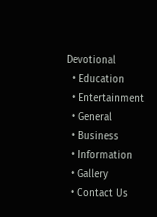Devotional
  • Education
  • Entertainment
  • General
  • Business
  • Information
  • Gallery
  • Contact Us